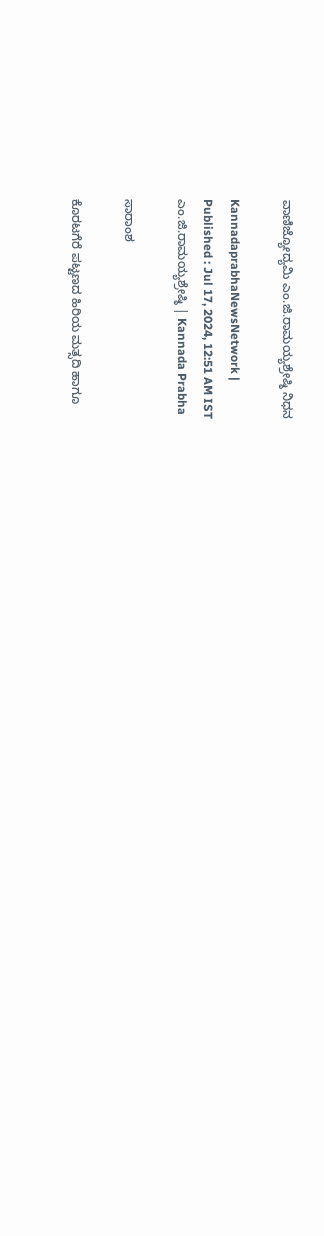ವಾಣಿಜ್ಯೋದ್ಯಮಿ ಎಂ.ಜಿ.ರಾಮಯ್ಯಶ್ರೇಷ್ಠಿ ನಿಧನ

KannadaprabhaNewsNetwork |
Published : Jul 17, 2024, 12:51 AM IST
ಎಂ.ಜಿ.ರಾಮಯ್ಯಶ್ರೇಷ್ಠಿ | Kannada Prabha

ಸಾರಾಂಶ

ಕೊರಟಗೆರೆ ಪಟ್ಟಣದ ಹಿರಿಯ ಮತ್ಸದಿ ಹಾಗೂ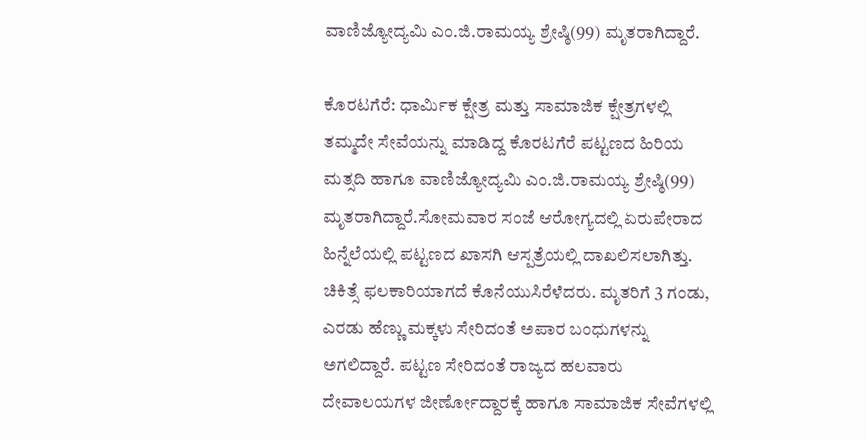ವಾಣಿಜ್ಯೋದ್ಯಮಿ ಎಂ.ಜಿ.ರಾಮಯ್ಯ ಶ್ರೇಷ್ಠಿ(99) ಮೃತರಾಗಿದ್ದಾರೆ.

ಕೊರಟಗೆರೆ: ಧಾರ್ಮಿಕ ಕ್ಷೇತ್ರ ಮತ್ತು ಸಾಮಾಜಿಕ ಕ್ಷೇತ್ರಗಳಲ್ಲಿ ತಮ್ಮದೇ ಸೇವೆಯನ್ನು ಮಾಡಿದ್ದ ಕೊರಟಗೆರೆ ಪಟ್ಟಣದ ಹಿರಿಯ ಮತ್ಸದಿ ಹಾಗೂ ವಾಣಿಜ್ಯೋದ್ಯಮಿ ಎಂ.ಜಿ.ರಾಮಯ್ಯ ಶ್ರೇಷ್ಠಿ(99) ಮೃತರಾಗಿದ್ದಾರೆ.ಸೋಮವಾರ ಸಂಜೆ ಆರೋಗ್ಯದಲ್ಲಿ ಏರುಪೇರಾದ ಹಿನ್ನೆಲೆಯಲ್ಲಿ ಪಟ್ಟಣದ ಖಾಸಗಿ ಆಸ್ಪತ್ರೆಯಲ್ಲಿ ದಾಖಲಿಸಲಾಗಿತ್ತು. ಚಿಕಿತ್ಸೆ ಫಲಕಾರಿಯಾಗದೆ ಕೊನೆಯುಸಿರೆಳೆದರು. ಮೃತರಿಗೆ 3 ಗಂಡು, ಎರಡು ಹೆಣ್ಣು ಮಕ್ಕಳು ಸೇರಿದಂತೆ ಅಪಾರ ಬಂಧುಗಳನ್ನು ಅಗಲಿದ್ದಾರೆ. ಪಟ್ಟಣ ಸೇರಿದಂತೆ ರಾಜ್ಯದ ಹಲವಾರು ದೇವಾಲಯಗಳ ಜೀರ್ಣೋದ್ದಾರಕ್ಕೆ ಹಾಗೂ ಸಾಮಾಜಿಕ ಸೇವೆಗಳಲ್ಲಿ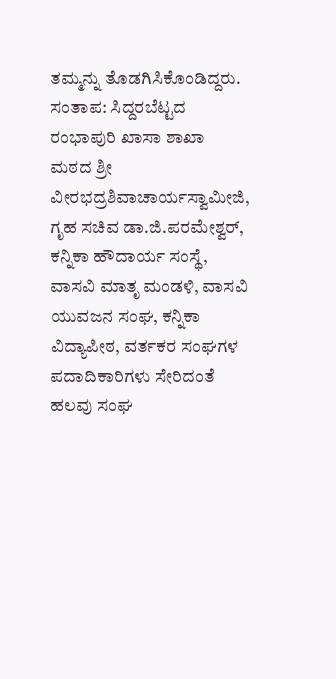ತಮ್ಮನ್ನು ತೊಡಗಿಸಿಕೊಂಡಿದ್ದರು. ಸಂತಾಪ: ಸಿದ್ದರಬೆಟ್ಟದ ರಂಭಾಪುರಿ ಖಾಸಾ ಶಾಖಾ ಮಠದ ಶ್ರೀ ವೀರಭದ್ರಶಿವಾಚಾರ್ಯಸ್ವಾಮೀಜಿ, ಗೃಹ ಸಚಿವ ಡಾ.ಜಿ.ಪರಮೇಶ್ವರ್, ಕನ್ನಿಕಾ ಹೌದಾರ್ಯ ಸಂಸ್ಥೆ, ವಾಸವಿ ಮಾತೃ ಮಂಡಳಿ, ವಾಸವಿ ಯುವಜನ ಸಂಘ, ಕನ್ನಿಕಾ ವಿದ್ಯಾಪೀಠ, ವರ್ತಕರ ಸಂಘಗಳ ಪದಾದಿಕಾರಿಗಳು ಸೇರಿದಂತೆ ಹಲವು ಸಂಘ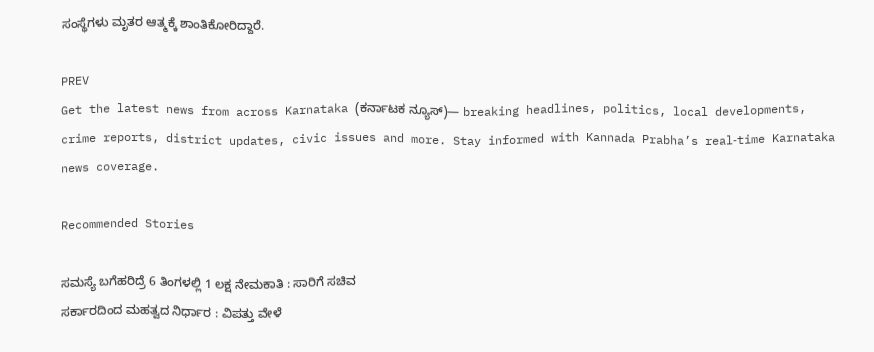ಸಂಸ್ಥೆಗಳು ಮೃತರ ಆತ್ಮಕ್ಕೆ ಶಾಂತಿಕೋರಿದ್ದಾರೆ.

PREV
Get the latest news from across Karnataka (ಕರ್ನಾಟಕ ನ್ಯೂಸ್)— breaking headlines, politics, local developments, crime reports, district updates, civic issues and more. Stay informed with Kannada Prabha’s real‑time Karnataka news coverage.

Recommended Stories

ಸಮಸ್ಯೆ ಬಗೆಹರಿದ್ರೆ 6 ತಿಂಗಳಲ್ಲಿ 1 ಲಕ್ಷ ನೇಮಕಾತಿ : ಸಾರಿಗೆ ಸಚಿವ
ಸರ್ಕಾರದಿಂದ ಮಹತ್ವದ ನಿರ್ಧಾರ : ವಿಪತ್ತು ವೇಳೆ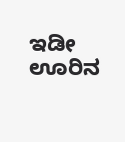ಇಡೀ ಊರಿನ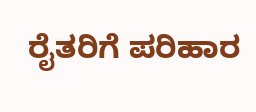ರೈತರಿಗೆ ಪರಿಹಾರ